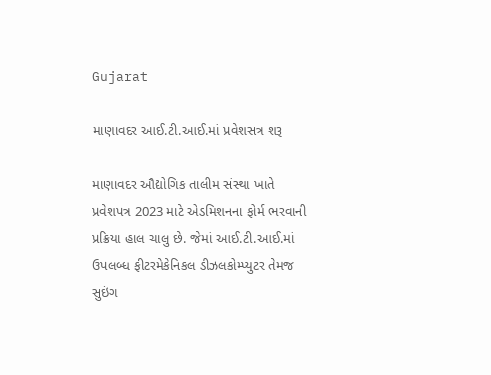Gujarat

માણાવદર આઈ.ટી.આઈ.માં પ્રવેશસત્ર શરૂ

માણાવદર ઔદ્યોગિક તાલીમ સંસ્થા ખાતે પ્રવેશપત્ર 2023 માટે એડમિશનના ફોર્મ ભરવાની પ્રક્રિયા હાલ ચાલુ છે. જેમાં આઈ.ટી.આઈ.માં ઉપલબ્ધ ફીટરમેકેનિકલ ડીઝલકોમ્પ્યુટર તેમજ સુઇંગ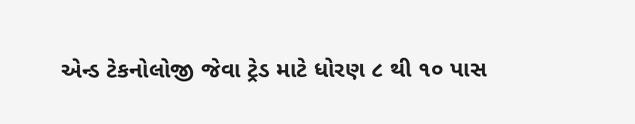એન્ડ ટેકનોલોજી જેવા ટ્રેડ માટે ધોરણ ૮ થી ૧૦ પાસ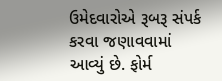ઉમેદવારોએ રૂબરૂ સંપર્ક કરવા જણાવવામાં આવ્યું છે. ફોર્મ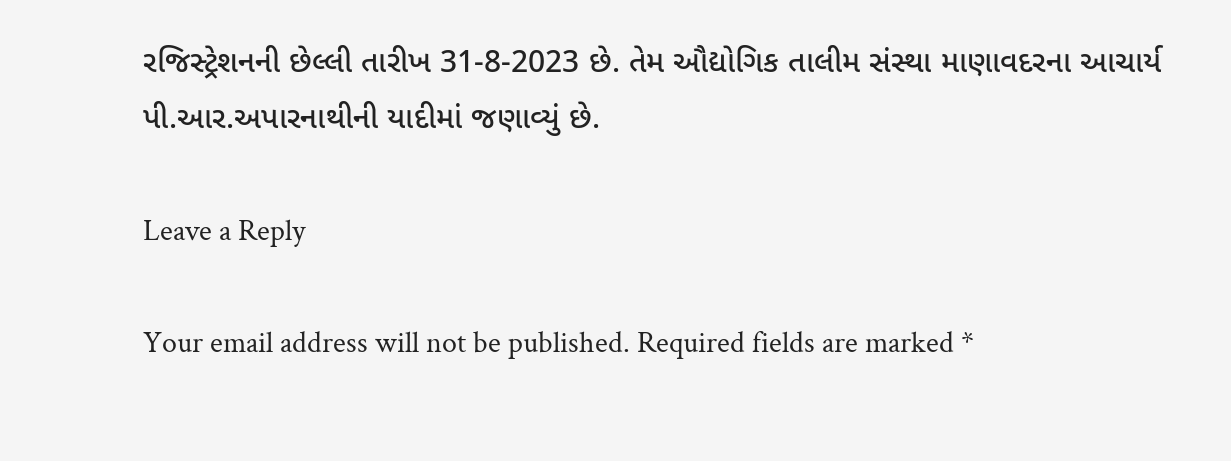રજિસ્ટ્રેશનની છેલ્લી તારીખ 31-8-2023 છે. તેમ ઔદ્યોગિક તાલીમ સંસ્થા માણાવદરના આચાર્ય પી.આર.અપારનાથીની યાદીમાં જણાવ્યું છે.

Leave a Reply

Your email address will not be published. Required fields are marked *